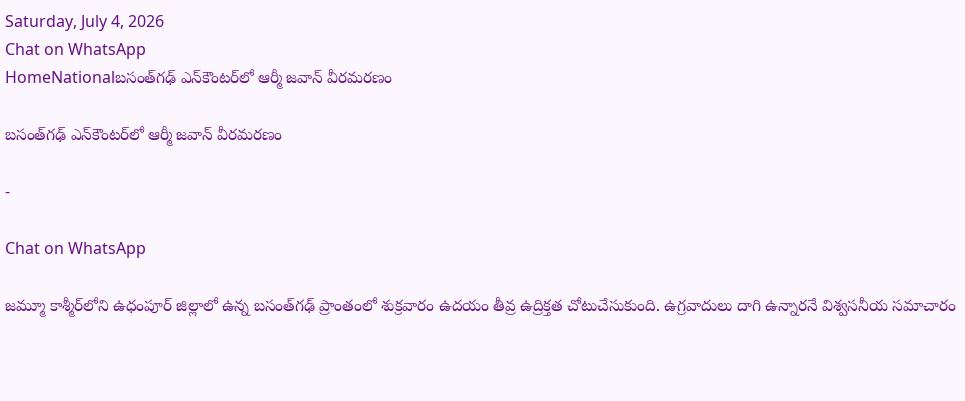Saturday, July 4, 2026
Chat on WhatsApp
HomeNationalబ‌సంత్‌గ‌ఢ్ ఎన్‌కౌంట‌ర్‌లో ఆర్మీ జ‌వాన్ వీరమరణం

బ‌సంత్‌గ‌ఢ్ ఎన్‌కౌంట‌ర్‌లో ఆర్మీ జ‌వాన్ వీరమరణం

-

Chat on WhatsApp

జ‌మ్మూ కాశ్మీర్‌లోని ఉధంపూర్ జిల్లాలో ఉన్న బ‌సంత్‌గ‌ఢ్ ప్రాంతంలో శుక్రవారం ఉదయం తీవ్ర ఉద్రిక్తత చోటుచేసుకుంది. ఉగ్ర‌వాదులు దాగి ఉన్నార‌నే విశ్వ‌స‌నీయ స‌మాచారం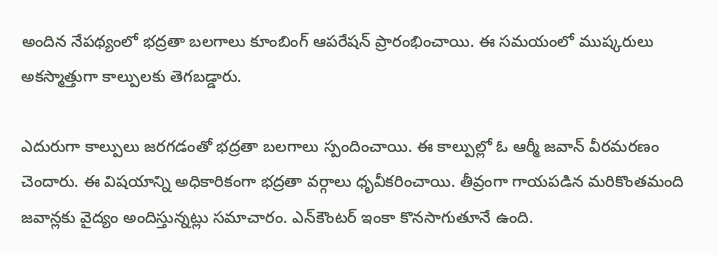అందిన నేపథ్యంలో భద్రతా బలగాలు కూంబింగ్ ఆప‌రేషన్ ప్రారంభించాయి. ఈ సమయంలో ముష్కరులు అకస్మాత్తుగా కాల్పులకు తెగబడ్డారు.

ఎదురుగా కాల్పులు జరగడంతో భద్రతా బలగాలు స్పందించాయి. ఈ కాల్పుల్లో ఓ ఆర్మీ జ‌వాన్ వీరమరణం చెందారు. ఈ విషయాన్ని అధికారికంగా భద్రతా వర్గాలు ధృవీకరించాయి. తీవ్రంగా గాయపడిన మరికొంతమంది జవాన్లకు వైద్యం అందిస్తున్నట్లు సమాచారం. ఎన్‌కౌంటర్ ఇంకా కొనసాగుతూనే ఉంది.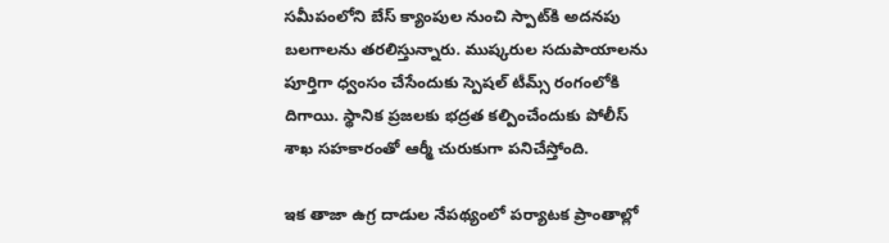సమీపంలోని బేస్ క్యాంపుల నుంచి స్పాట్‌కి అదనపు బలగాలను తరలిస్తున్నారు. ముష్క‌రుల సదుపాయాల‌ను పూర్తిగా ధ్వంసం చేసేందుకు స్పెష‌ల్‌ టీమ్స్ రంగంలోకి దిగాయి. స్థానిక ప్రజలకు భద్రత కల్పించేందుకు పోలీస్ శాఖ సహకారంతో ఆర్మీ చురుకుగా పనిచేస్తోంది.

ఇక తాజా ఉగ్ర దాడుల నేపథ్యంలో పర్యాటక ప్రాంతాల్లో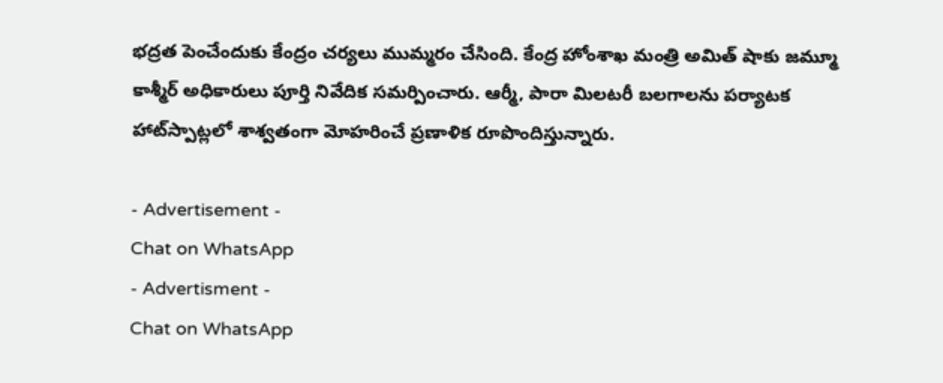భద్రత పెంచేందుకు కేంద్రం చర్యలు ముమ్మరం చేసింది. కేంద్ర హోంశాఖ మంత్రి అమిత్ షాకు జమ్మూ కాశ్మీర్ అధికారులు పూర్తి నివేదిక సమర్పించారు. ఆర్మీ, పారా మిలటరీ బలగాల‌ను పర్యాటక హాట్‌స్పాట్లలో శాశ్వతంగా మోహ‌రించే ప్రణాళిక రూపొందిస్తున్నారు.

- Advertisement -
Chat on WhatsApp
- Advertisment -
Chat on WhatsApp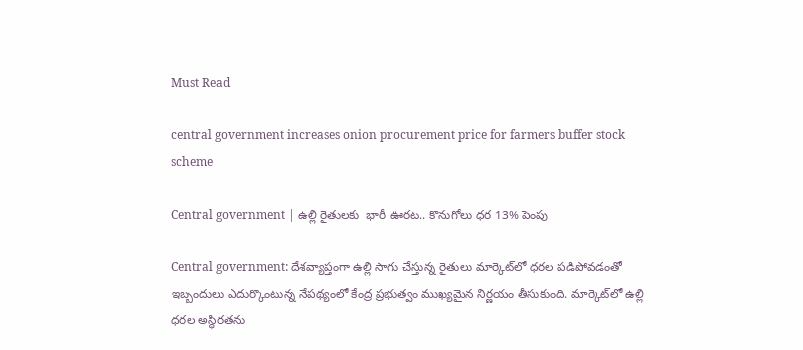Must Read

central government increases onion procurement price for farmers buffer stock scheme

Central government | ఉల్లి రైతులకు  భారీ ఊరట.. కొనుగోలు ధర 13% పెంపు

Central government: దేశవ్యాప్తంగా ఉల్లి సాగు చేస్తున్న రైతులు మార్కెట్‌లో ధరల పడిపోవడంతో ఇబ్బందులు ఎదుర్కొంటున్న నేపథ్యంలో కేంద్ర ప్రభుత్వం ముఖ్యమైన నిర్ణయం తీసుకుంది. మార్కెట్‌లో ఉల్లి ధరల అస్థిరతను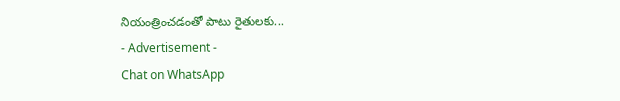నియంత్రించడంతో పాటు రైతులకు...
- Advertisement -
Chat on WhatsApp